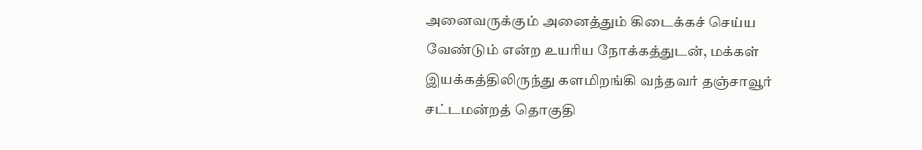அனைவருக்கும் அனைத்தும் கிடைக்கச் செய்ய வேண்டும் என்ற உயரிய நோக்கத்துடன், மக்கள் இயக்கத்திலிருந்து களமிறங்கி வந்தவர் தஞ்சாவூர் சட்டமன்றத் தொகுதி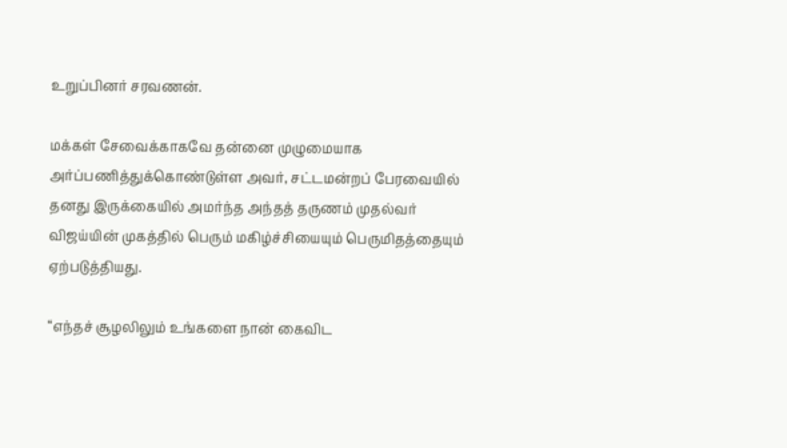உறுப்பினர் சரவணன்.

மக்கள் சேவைக்காகவே தன்னை முழுமையாக அர்ப்பணித்துக்கொண்டுள்ள அவர், சட்டமன்றப் பேரவையில் தனது இருக்கையில் அமர்ந்த அந்தத் தருணம் முதல்வர் விஜய்யின் முகத்தில் பெரும் மகிழ்ச்சியையும் பெருமிதத்தையும் ஏற்படுத்தியது.

“எந்தச் சூழலிலும் உங்களை நான் கைவிட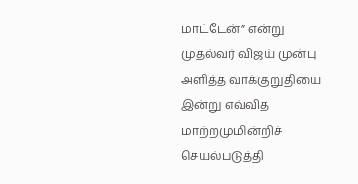மாட்டேன்” என்று முதல்வர் விஜய் முன்பு அளித்த வாக்குறுதியை இன்று எவ்வித மாற்றமுமின்றிச் செயல்படுத்தி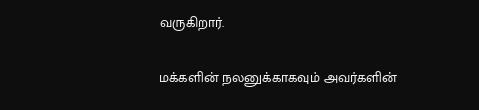வருகிறார்.

மக்களின் நலனுக்காகவும் அவர்களின்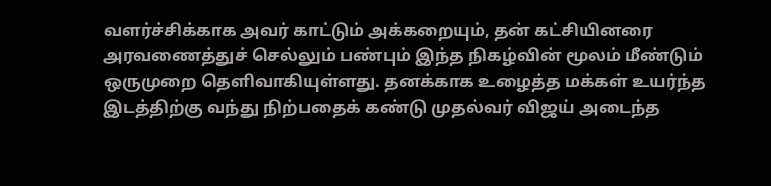வளர்ச்சிக்காக அவர் காட்டும் அக்கறையும், தன் கட்சியினரை அரவணைத்துச் செல்லும் பண்பும் இந்த நிகழ்வின் மூலம் மீண்டும் ஒருமுறை தெளிவாகியுள்ளது. தனக்காக உழைத்த மக்கள் உயர்ந்த இடத்திற்கு வந்து நிற்பதைக் கண்டு முதல்வர் விஜய் அடைந்த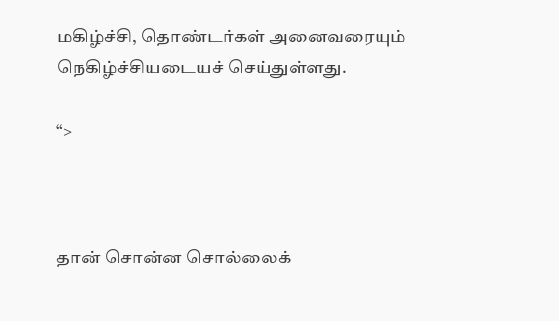மகிழ்ச்சி, தொண்டர்கள் அனைவரையும் நெகிழ்ச்சியடையச் செய்துள்ளது.

“>



தான் சொன்ன சொல்லைக்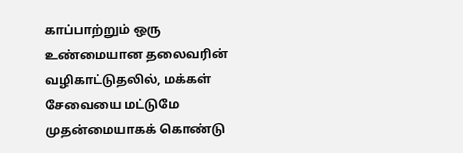காப்பாற்றும் ஒரு உண்மையான தலைவரின் வழிகாட்டுதலில், மக்கள் சேவையை மட்டுமே முதன்மையாகக் கொண்டு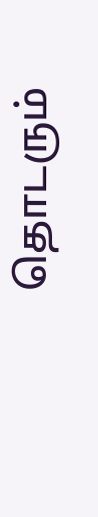தொடரும்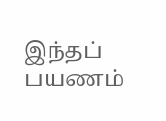இந்தப் பயணம்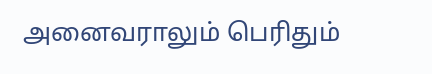அனைவராலும் பெரிதும்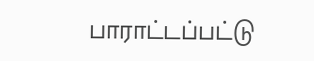பாராட்டப்பட்டு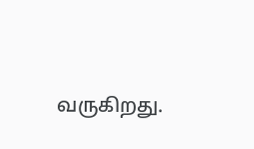வருகிறது.